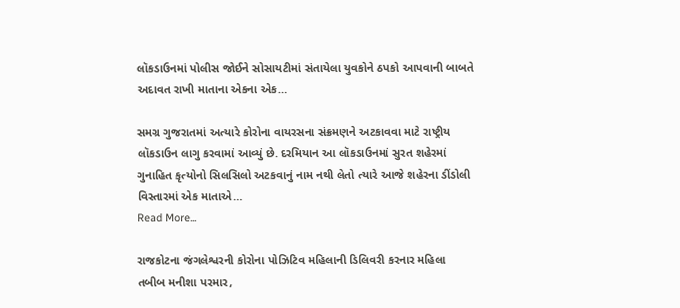લૉકડાઉનમાં પોલીસ જોઈને સોસાયટીમાં સંતાયેલા યુવકોને ઠપકો આપવાની બાબતે અદાવત રાખી માતાના એકના એક…

સમગ્ર ગુજરાતમાં અત્યારે કોરોના વાયરસના સંક્રમણને અટકાવવા માટે રાષ્ટ્રીય લૉકડાઉન લાગુ કરવામાં આવ્યું છે. દરમિયાન આ લૉકડાઉનમાં સુરત શહેરમાં ગુનાહિત કૃત્યોનો સિલસિલો અટકવાનું નામ નથી લેતો ત્યારે આજે શહેરના ડીંડોલી વિસ્તારમાં એક માતાએ…
Read More...

રાજકોટના જંગલેશ્વરની કોરોના પોઝિટિવ મહિલાની ડિલિવરી કરનાર મહિલા તબીબ મનીશા પરમાર,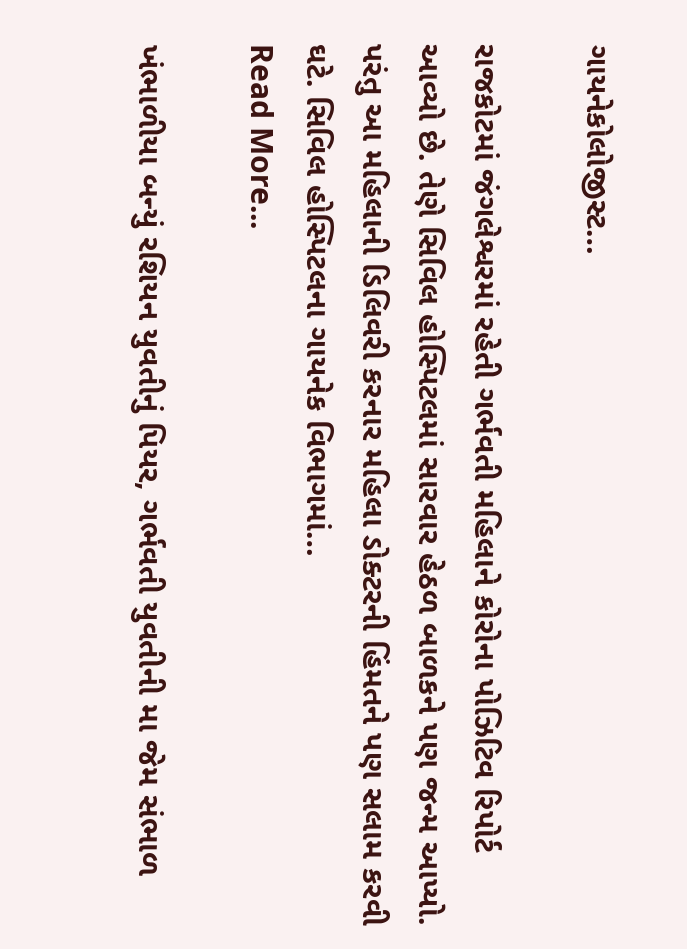ગાયનેકોલોજીસ્ટ…

રાજકોટમાં જંગલેશ્વરમાં રહેતી ગર્ભવતી મહિલાને કોરોના પોઝિટિવ રિપોર્ટ આવ્યો છે. તેણે સિવિલ હોસ્પિટલમાં સારવાર હેઠળ બાળકને પણ જન્મ આપ્યો. પરંતુ આ મહિલાની ડિલિવરી કરનાર મહિલા ડોક્ટરની હિંમતને પણ સલામ કરવી ઘટે. સિવિલ હોસ્પિટલના ગાયનેક વિભાગમાં…
Read More...

ખંભાળીયા બન્યું રશિયન યુવતીનું પિયર, ગર્ભવતી યુવતીની મા જેમ સંભાળ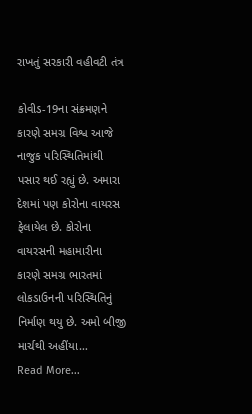રાખતું સરકારી વહીવટી તંત્ર

કોવીડ-19ના સંક્રમણને કારણે સમગ્ર વિશ્વ આજે નાજુક પરિસ્થિતિમાંથી પસાર થઈ રહ્યું છે. અમારા દેશમાં પણ કોરોના વાયરસ ફેલાયેલ છે. કોરોના વાયરસની મહામારીના કારણે સમગ્ર ભારતમાં લોકડાઉનની પરિસ્થિતિનું નિર્માણ થયુ છે. અમો બીજી માર્ચથી અહીંયા…
Read More...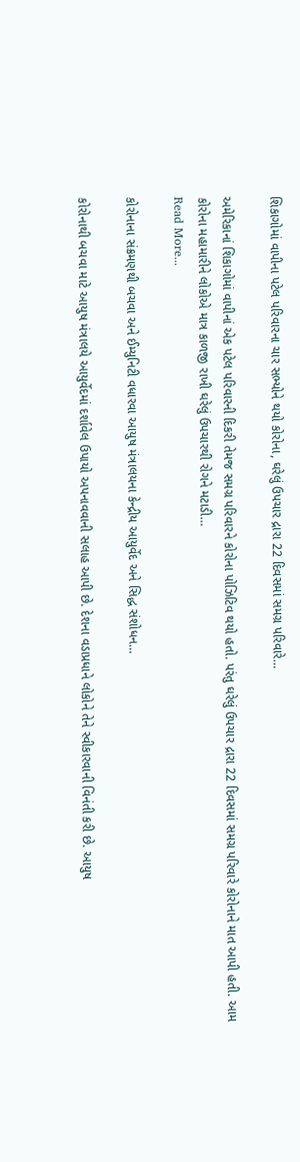શિકાગોમાં વાપીના પટેલ પરિવારના ચાર સભ્યોને થયો કોરોના, ઘરેલું ઉપચાર દ્રારા 22 દિવસમાં સમગ્ર પરિવારે…

અમેરિકાનાં શિકાગોમાં વાપીનાં એક પટેલ પરિવારની દિકરી તેમજ સમગ્ર પરિવારને કોરોના પોઝિટિવ થયો હતો. પરંતુ ઘરેલું ઉપચાર દ્રારા 22 દિવસમાં સમગ્ર પરિવારે કોરોનાને માત આપી હતી. આમ કોરોના મહામારીને લોકોએ માત્ર કાળજી રાખી ઘરેલું ઉપચારથી રોગને મટાડી…
Read More...

કોરોનાના સંક્રમણથી બચવા અને ઈમ્યુનિટી વધારવા આયુષ મંત્રાલયના કેન્દ્રીય આયુર્વેદ અને સિદ્ધ સંશોધન…

કોરોનાથી બચવા માટે આયુષ મંત્રાલયે આયુર્વેદમાં દર્શાવેલ ઉપાયો અપનાવવાની સલાહ આપી છે. દેશના વડાપ્રધાને લોકોને તેને સ્વીકારવાની વિનંતી કરી છે. આયુષ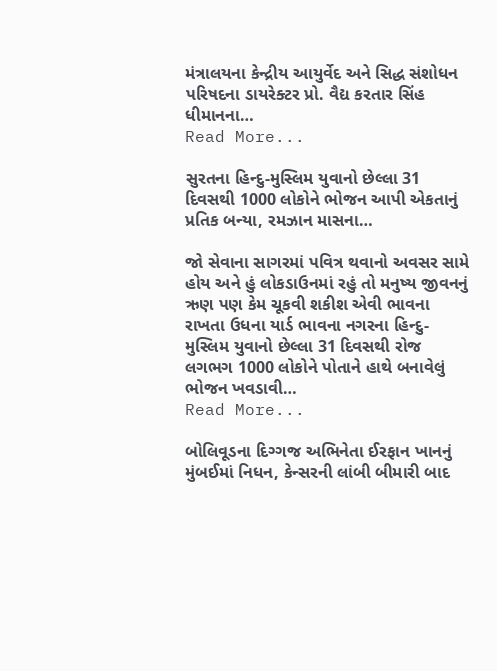મંત્રાલયના કેન્દ્રીય આયુર્વેદ અને સિદ્ધ સંશોધન પરિષદના ડાયરેક્ટર પ્રો. વૈદ્ય કરતાર સિંહ ધીમાનના…
Read More...

સુરતના હિન્દુ-મુસ્લિમ યુવાનો છેલ્લા 31 દિવસથી 1000 લોકોને ભોજન આપી એકતાનું પ્રતિક બન્યા, રમઝાન માસના…

જો સેવાના સાગરમાં પવિત્ર થવાનો અવસર સામે હોય અને હું લોકડાઉનમાં રહું તો મનુષ્ય જીવનનું ઋણ પણ કેમ ચૂકવી શકીશ એવી ભાવના રાખતા ઉધના યાર્ડ ભાવના નગરના હિન્દુ-મુસ્લિમ યુવાનો છેલ્લા 31 દિવસથી રોજ લગભગ 1000 લોકોને પોતાને હાથે બનાવેલું ભોજન ખવડાવી…
Read More...

બોલિવૂડના દિગ્ગજ અભિનેતા ઈરફાન ખાનનું મુંબઈમાં નિધન, કેન્સરની લાંબી બીમારી બાદ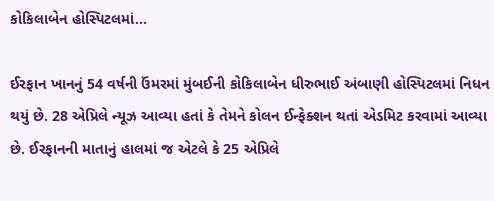કોકિલાબેન હોસ્પિટલમાં…

ઈરફાન ખાનનું 54 વર્ષની ઉંમરમાં મુંબઈની કોકિલાબેન ધીરુભાઈ અંબાણી હોસ્પિટલમાં નિધન થયું છે. 28 એપ્રિલે ન્યૂઝ આવ્યા હતાં કે તેમને કોલન ઈન્ફેક્શન થતાં એડમિટ કરવામાં આવ્યા છે. ઈરફાનની માતાનું હાલમાં જ એટલે કે 25 એપ્રિલે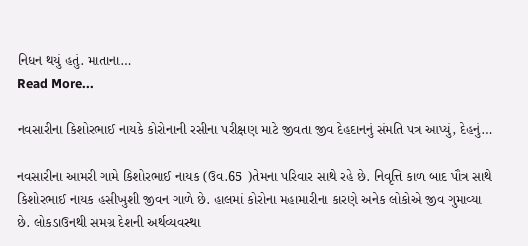નિધન થયું હતું. માતાના…
Read More...

નવસારીના કિશોરભાઈ નાયકે કોરોનાની રસીના પરીક્ષણ માટે જીવતા જીવ દેહદાનનું સંમતિ પત્ર આપ્યું, દેહનું…

નવસારીના આમરી ગામે કિશોરભાઈ નાયક (ઉવ.65 )તેમના પરિવાર સાથે રહે છે. નિવૃત્તિ કાળ બાદ પૌત્ર સાથે કિશોરભાઈ નાયક હસીખુશી જીવન ગાળે છે. હાલમાં કોરોના મહામારીના કારણે અનેક લોકોએ જીવ ગુમાવ્યા છે. લોકડાઉનથી સમગ્ર દેશની અર્થવ્યવસ્થા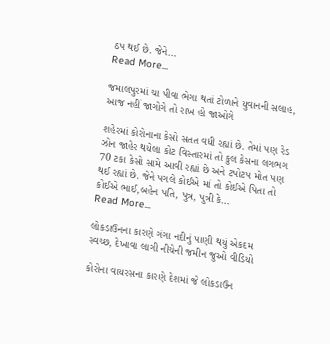ઠપ થઈ છે. જેને…
Read More...

જમાલપુરમાં ચા પીવા ભેગા થતાં ટોળાને યુવાનની સલાહ, આજ નહીં જાગોગે તો રાખ હો જાઓગે

શહેરમાં કોરોનાના કેસો સતત વધી રહ્યાં છે. તેમાં પણ રેડ ઝોન જાહેર થયેલા કોટ વિસ્તારમાં તો કુલ કેસના લગભગ 70 ટકા કેસો સામે આવી રહ્યાં છે અને ટપોટપ મોત પણ થઈ રહ્યાં છે. જેને પગલે કોઈએ માં તો કોઈએ પિતા તો કોઈએ ભાઈ,બહેન પતિ, પુત્ર, પુત્રી કે…
Read More...

લોકડાઉનના કારણે ગંગા નદીનું પાણી થયું એકદમ સ્વચ્છ, દેખાવા લાગી નીચેની જમીન જુઓ વીડિયો

કોરોના વાયરસના કારણે દેશમાં જે લોકડાઉન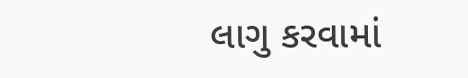લાગુ કરવામાં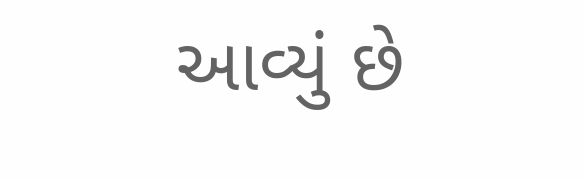આવ્યું છે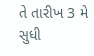તે તારીખ 3 મે સુધી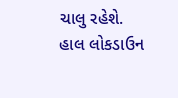ચાલુ રહેશે. હાલ લોકડાઉન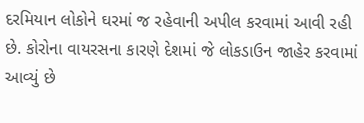દરમિયાન લોકોને ઘરમાં જ રહેવાની અપીલ કરવામાં આવી રહી છે. કોરોના વાયરસના કારણે દેશમાં જે લોકડાઉન જાહેર કરવામાં આવ્યું છે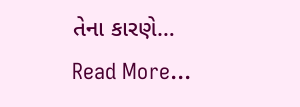તેના કારણે…
Read More...